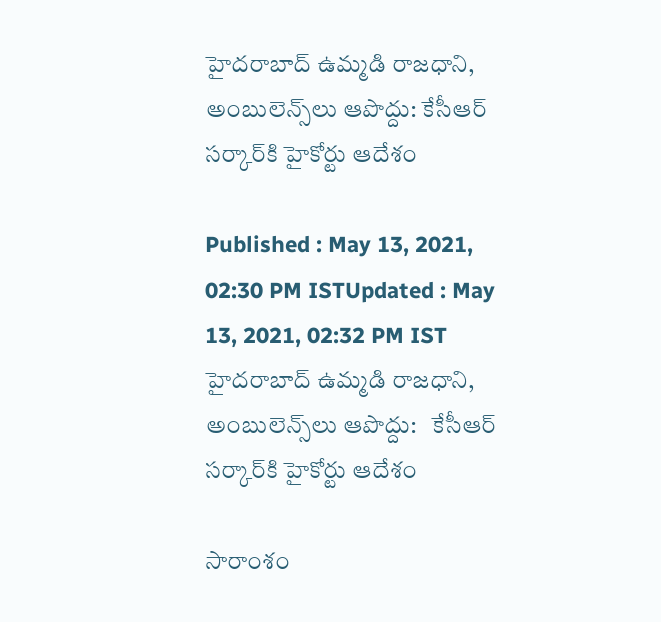హైదరాబాద్ ఉమ్మడి రాజధాని, అంబులెన్స్‌లు ఆపొద్దు: కేసీఆర్ సర్కార్‌కి హైకోర్టు ఆదేశం

Published : May 13, 2021, 02:30 PM ISTUpdated : May 13, 2021, 02:32 PM IST
హైదరాబాద్ ఉమ్మడి రాజధాని, అంబులెన్స్‌లు ఆపొద్దు:   కేసీఆర్ సర్కార్‌కి హైకోర్టు ఆదేశం

సారాంశం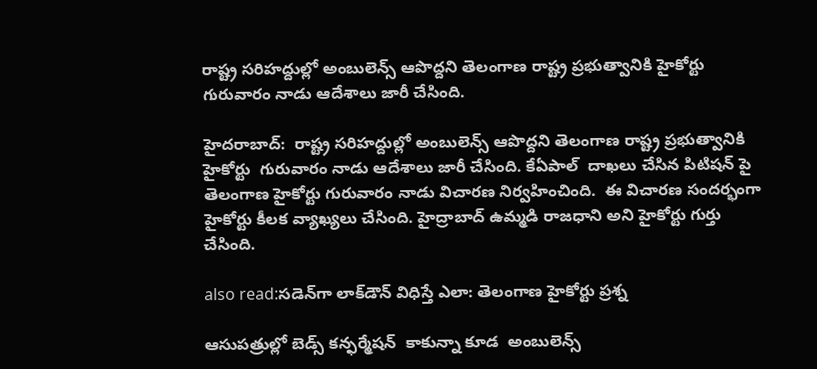రాష్ట్ర సరిహద్దుల్లో అంబులెన్స్ ఆపొద్దని తెలంగాణ రాష్ట్ర ప్రభుత్వానికి హైకోర్టు  గురువారం నాడు ఆదేశాలు జారీ చేసింది.

హైదరాబాద్:  రాష్ట్ర సరిహద్దుల్లో అంబులెన్స్ ఆపొద్దని తెలంగాణ రాష్ట్ర ప్రభుత్వానికి హైకోర్టు  గురువారం నాడు ఆదేశాలు జారీ చేసింది. కేఏపాల్  దాఖలు చేసిన పిటిషన్ ‌పై   తెలంగాణ హైకోర్టు గురువారం నాడు విచారణ నిర్వహించింది.  ఈ విచారణ సందర్భంగా  హైకోర్టు కీలక వ్యాఖ్యలు చేసింది. హైద్రాబాద్ ఉమ్మడి రాజధాని అని హైకోర్టు గుర్తు చేసింది.

also read:సడెన్‌గా లాక్‌డౌన్ విధిస్తే ఎలా: తెలంగాణ హైకోర్టు ప్రశ్న

ఆసుపత్రుల్లో బెడ్స్ కన్ఫర్మేషన్  కాకున్నా కూడ  అంబులెన్స్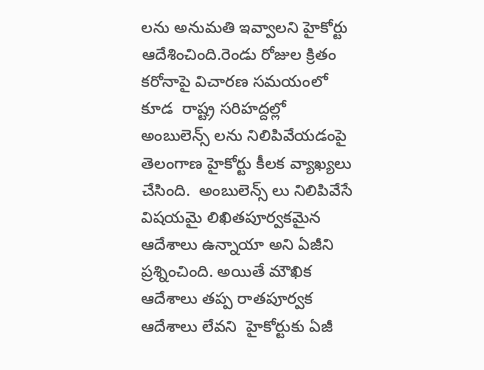లను అనుమతి ఇవ్వాలని హైకోర్టు ఆదేశించింది.రెండు రోజుల క్రితం కరోనాపై విచారణ సమయంలో కూడ  రాష్ట్ర సరిహద్దల్లో  అంబులెన్స్ లను నిలిపివేయడంపై   తెలంగాణ హైకోర్టు కీలక వ్యాఖ్యలు చేసింది.  అంబులెన్స్ లు నిలిపివేసే విషయమై లిఖితపూర్వకమైన ఆదేశాలు ఉన్నాయా అని ఏజీని ప్రశ్నించింది. అయితే మౌఖిక ఆదేశాలు తప్ప రాతపూర్వక ఆదేశాలు లేవని  హైకోర్టుకు ఏజీ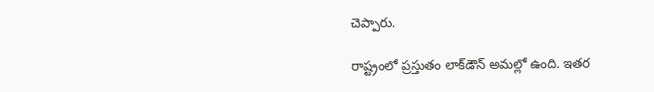చెప్పారు.

రాష్ట్రంలో ప్రస్తుతం లాక్‌డౌన్ అమల్లో ఉంది. ఇతర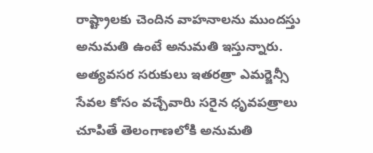రాష్ట్రాలకు చెందిన వాహనాలను ముందస్తు అనుమతి ఉంటే అనుమతి ఇస్తున్నారు. అత్యవసర సరుకులు ఇతరత్రా ఎమర్జెన్సీ సేవల కోసం వచ్చేవారిు సరైన ధృవపత్రాలు చూపితే తెలంగాణలోకి అనుమతి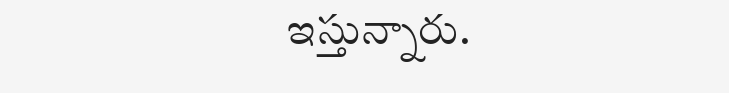ఇస్తున్నారు.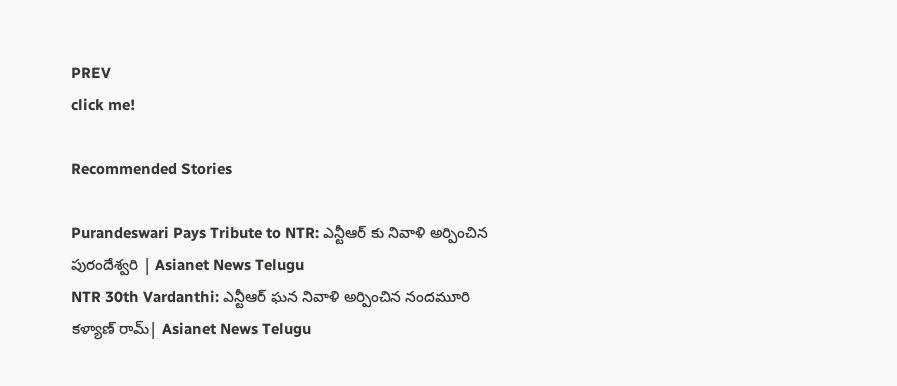PREV
click me!

Recommended Stories

Purandeswari Pays Tribute to NTR: ఎన్టీఆర్ కు నివాళి అర్పించిన పురందేశ్వరి | Asianet News Telugu
NTR 30th Vardanthi: ఎన్టీఆర్ ఘన నివాళి అర్పించిన నందమూరి కళ్యాణ్ రామ్| Asianet News Telugu